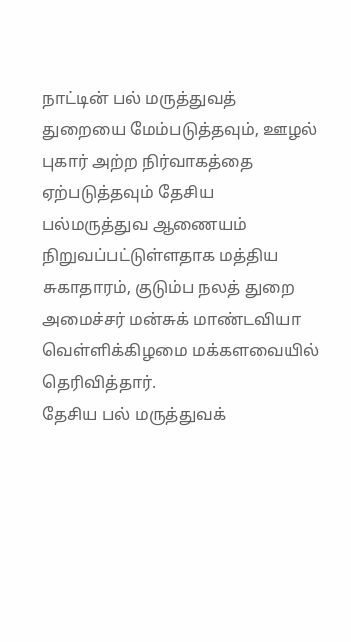நாட்டின் பல் மருத்துவத் துறையை மேம்படுத்தவும், ஊழல் புகார் அற்ற நிர்வாகத்தை ஏற்படுத்தவும் தேசிய பல்மருத்துவ ஆணையம் நிறுவப்பட்டுள்ளதாக மத்திய சுகாதாரம், குடும்ப நலத் துறை அமைச்சர் மன்சுக் மாண்டவியா வெள்ளிக்கிழமை மக்களவையில் தெரிவித்தார்.
தேசிய பல் மருத்துவக்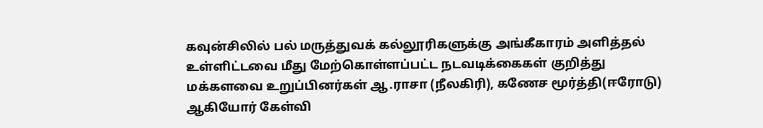கவுன்சிலில் பல் மருத்துவக் கல்லூரிகளுக்கு அங்கீகாரம் அளித்தல் உள்ளிட்டவை மீது மேற்கொள்ளப்பட்ட நடவடிக்கைகள் குறித்து மக்களவை உறுப்பினர்கள் ஆ.ராசா (நீலகிரி), கணேச மூர்த்தி(ஈரோடு) ஆகியோர் கேள்வி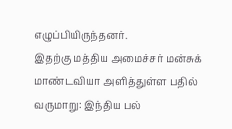எழுப்பியிருந்தனர்.
இதற்கு மத்திய அமைச்சர் மன்சுக் மாண்டவியா அளித்துள்ள பதில் வருமாறு: இந்திய பல்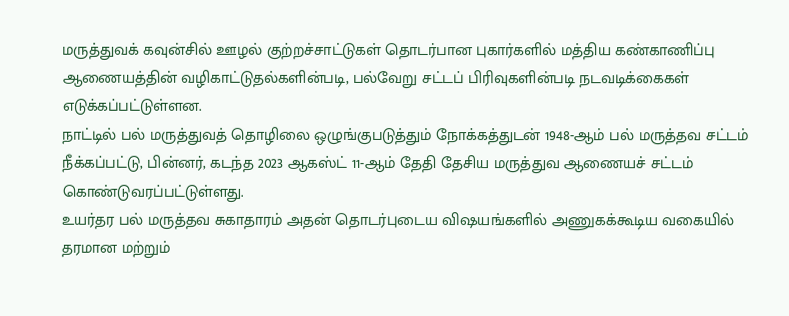மருத்துவக் கவுன்சில் ஊழல் குற்றச்சாட்டுகள் தொடர்பான புகார்களில் மத்திய கண்காணிப்பு ஆணையத்தின் வழிகாட்டுதல்களின்படி, பல்வேறு சட்டப் பிரிவுகளின்படி நடவடிக்கைகள் எடுக்கப்பட்டுள்ளன.
நாட்டில் பல் மருத்துவத் தொழிலை ஒழுங்குபடுத்தும் நோக்கத்துடன் 1948-ஆம் பல் மருத்தவ சட்டம் நீக்கப்பட்டு, பின்னர், கடந்த 2023 ஆகஸ்ட் 11-ஆம் தேதி தேசிய மருத்துவ ஆணையச் சட்டம் கொண்டுவரப்பட்டுள்ளது.
உயர்தர பல் மருத்தவ சுகாதாரம் அதன் தொடர்புடைய விஷயங்களில் அணுகக்கூடிய வகையில் தரமான மற்றும்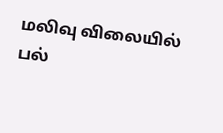மலிவு விலையில் பல்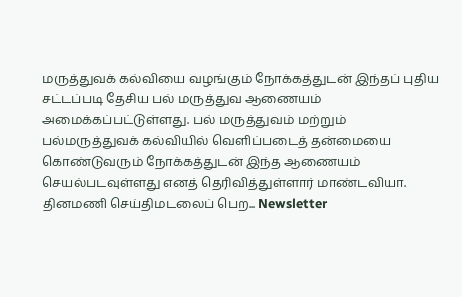மருத்துவக் கல்வியை வழங்கும் நோக்கத்துடன் இந்தப் புதிய சட்டப்படி தேசிய பல் மருத்துவ ஆணையம் அமைக்கப்பட்டுள்ளது. பல் மருத்துவம் மற்றும் பல்மருத்துவக் கல்வியில் வெளிப்படைத் தன்மையை கொண்டுவரும் நோக்கத்துடன் இந்த ஆணையம் செயல்படவுள்ளது எனத் தெரிவித்துள்ளார் மாண்டவியா.
தினமணி செய்திமடலைப் பெற... Newsletter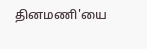தினமணி'யை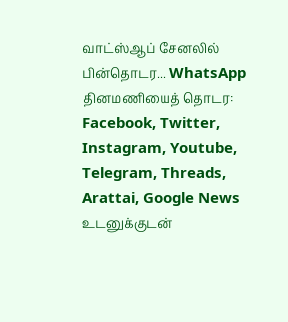வாட்ஸ்ஆப் சேனலில் பின்தொடர... WhatsApp
தினமணியைத் தொடர: Facebook, Twitter, Instagram, Youtube, Telegram, Threads, Arattai, Google News
உடனுக்குடன்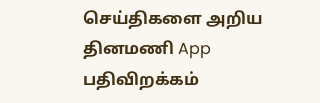செய்திகளை அறிய தினமணி App பதிவிறக்கம்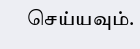செய்யவும்.